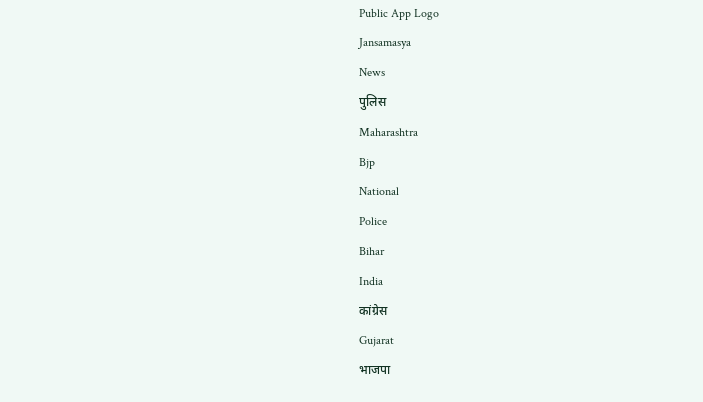Public App Logo
Jansamasya
News
पुलिस
Maharashtra
Bjp
National
Police
Bihar
India
कांग्रेस
Gujarat
भाजपा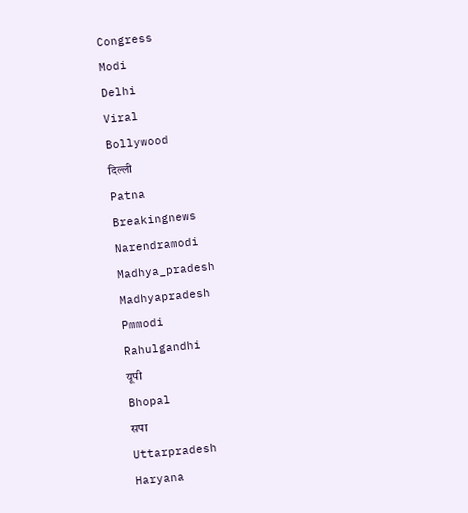Congress
Modi
Delhi
Viral
Bollywood
दिल्ली
Patna
Breakingnews
Narendramodi
Madhya_pradesh
Madhyapradesh
Pmmodi
Rahulgandhi
यूपी
Bhopal
सपा
Uttarpradesh
Haryana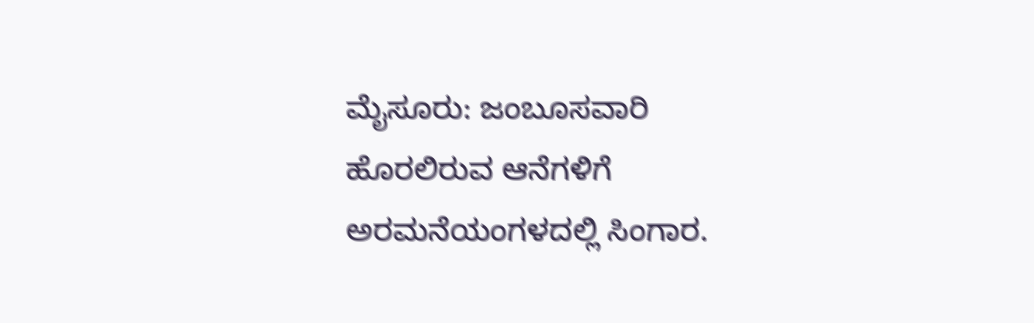ಮೈಸೂರು: ಜಂಬೂಸವಾರಿ ಹೊರಲಿರುವ ಆನೆಗಳಿಗೆ ಅರಮನೆಯಂಗಳದಲ್ಲಿ ಸಿಂಗಾರ.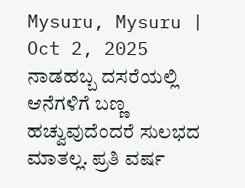Mysuru, Mysuru | Oct 2, 2025
ನಾಡಹಬ್ಬ ದಸರೆಯಲ್ಲಿ ಆನೆಗಳಿಗೆ ಬಣ್ಣ ಹಚ್ವುವುದೆಂದರೆ ಸುಲಭದ ಮಾತಲ್ಲ. ಪ್ರತಿ ವರ್ಷ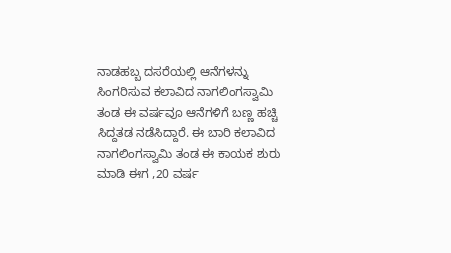ನಾಡಹಬ್ಬ ದಸರೆಯಲ್ಲಿ ಆನೆಗಳನ್ನು ಸಿಂಗರಿಸುವ ಕಲಾವಿದ ನಾಗಲಿಂಗಸ್ವಾಮಿ ತಂಡ ಈ ವರ್ಷವೂ ಆನೆಗಳಿಗೆ ಬಣ್ಣ ಹಚ್ಚಿ ಸಿದ್ದತಡ ನಡೆಸಿದ್ದಾರೆ. ಈ ಬಾರಿ ಕಲಾವಿದ ನಾಗಲಿಂಗಸ್ವಾಮಿ ತಂಡ ಈ ಕಾಯಕ‌ ಶುರು ಮಾಡಿ ಈಗ ,20 ವರ್ಷ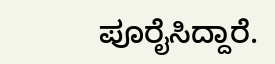ಪೂರೈಸಿದ್ದಾರೆ.